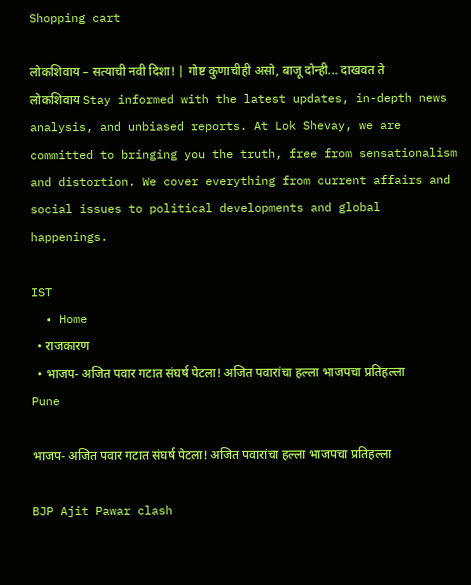Shopping cart

लोकशिवाय – सत्याची नवी दिशा! | गोष्ट कुणाचीही असो, बाजू दोन्ही... दाखवत ते लोकशिवाय Stay informed with the latest updates, in-depth news analysis, and unbiased reports. At Lok Shevay, we are committed to bringing you the truth, free from sensationalism and distortion. We cover everything from current affairs and social issues to political developments and global happenings.

IST
  • Home
  • राजकारण
  • भाजप- अजित पवार गटात संघर्ष पेटला! अजित पवारांचा हल्ला भाजपचा प्रतिहल्ला
Pune

भाजप- अजित पवार गटात संघर्ष पेटला! अजित पवारांचा हल्ला भाजपचा प्रतिहल्ला

BJP Ajit Pawar clash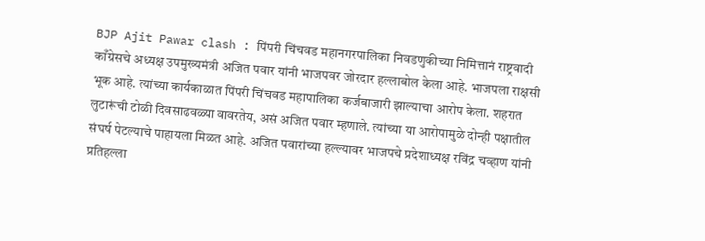BJP Ajit Pawar clash : पिंपरी चिंचवड महानगरपालिका निवडणुकीच्या निमित्तानं राष्ट्रवादी काँग्रेसचे अध्यक्ष उपमुख्यमंत्री अजित पवार यांनी भाजपवर जोरदार हल्लाबोल केला आहे. भाजपला राक्षसी भूक आहे. त्यांच्या कार्यकाळात पिंपरी चिंचवड महापालिका कर्जबाजारी झाल्याचा आरोप केला. शहरात लुटारूंची टोळी दिवसाढवळ्या वावरतेय, असं अजित पवार म्हणाले. त्यांच्या या आरोपामुळे दोन्ही पक्षातील संघर्ष पेटल्याचे पाहायला मिळत आहे. अजित पवारांच्या हल्ल्यावर भाजपचे प्रदेशाध्यक्ष रविंद्र चव्हाण यांनी प्रतिहल्ला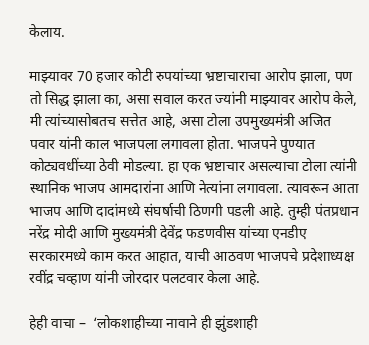केलाय.

माझ्यावर 70 हजार कोटी रुपयांच्या भ्रष्टाचाराचा आरोप झाला, पण तो सिद्ध झाला का, असा सवाल करत ज्यांनी माझ्यावर आरोप केले, मी त्यांच्यासोबतच सत्तेत आहे, असा टोला उपमुख्यमंत्री अजित पवार यांनी काल भाजपला लगावला होता. भाजपने पुण्यात कोट्यवधींच्या ठेवी मोडल्या. हा एक भ्रष्टाचार असल्याचा टोला त्यांनी स्थानिक भाजप आमदारांना आणि नेत्यांना लगावला. त्यावरून आता भाजप आणि दादांमध्ये संघर्षाची ठिणगी पडली आहे. तुम्ही पंतप्रधान नरेंद्र मोदी आणि मुख्यमंत्री देवेंद्र फडणवीस यांच्या एनडीए सरकारमध्ये काम करत आहात, याची आठवण भाजपचे प्रदेशाध्यक्ष रवींद्र चव्हाण यांनी जोरदार पलटवार केला आहे.

हेही वाचा –  ‘लोकशाहीच्या नावाने ही झुंडशाही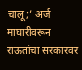चालू;’ अर्ज माघारीवरून राऊतांचा सरकारवर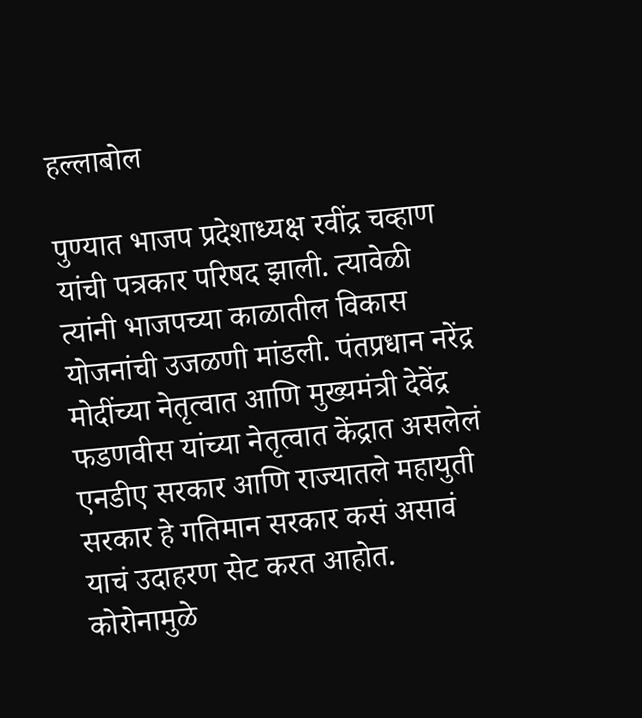हल्लाबोल

पुण्यात भाजप प्रदेशाध्यक्ष रवींद्र चव्हाण यांची पत्रकार परिषद झाली. त्यावेळी त्यांनी भाजपच्या काळातील विकास योजनांची उजळणी मांडली. पंतप्रधान नरेंद्र मोदींच्या नेतृत्वात आणि मुख्यमंत्री देवेंद्र फडणवीस यांच्या नेतृत्वात केंद्रात असलेलं एनडीए सरकार आणि राज्यातले महायुती सरकार हे गतिमान सरकार कसं असावं याचं उदाहरण सेट करत आहोत. कोरोनामुळे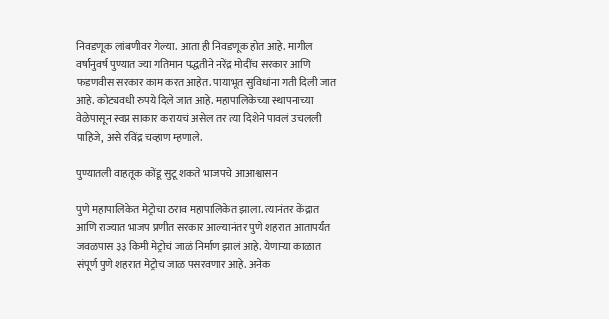निवडणूक लांबणीवर गेल्या. आता ही निवडणूक होत आहे. मागील वर्षानुवर्ष पुण्यात ज्या गतिमान पद्धतीने नरेंद्र मोदींच सरकार आणि फडणवीस सरकार काम करत आहेत. पायाभूत सुविधांना गती दिली जात आहे. कोट्यवधी रुपये दिले जात आहे. महापालिकेच्या स्थापनाच्या वेळेपासून स्वप्न साकार करायचं असेल तर त्या दिशेने पावलं उचलली पाहिजे, असे रविंद्र चव्हाण म्हणाले.

पुण्यातली वाहतूक कोंडू सुटू शकते भाजपचे आआश्वासन

पुणे महापालिकेत मेट्रोचा ठराव महापालिकेत झाला. त्यानंतर केंद्रात आणि राज्यात भाजप प्रणीत सरकार आल्यानंतर पुणे शहरात आतापर्यंत जवळपास ३३ किमी मेट्रोचं जाळं निर्माण झालं आहे. येणाऱ्या काळात संपूर्ण पुणे शहरात मेट्रोच जाळ पसरवणार आहे. अनेक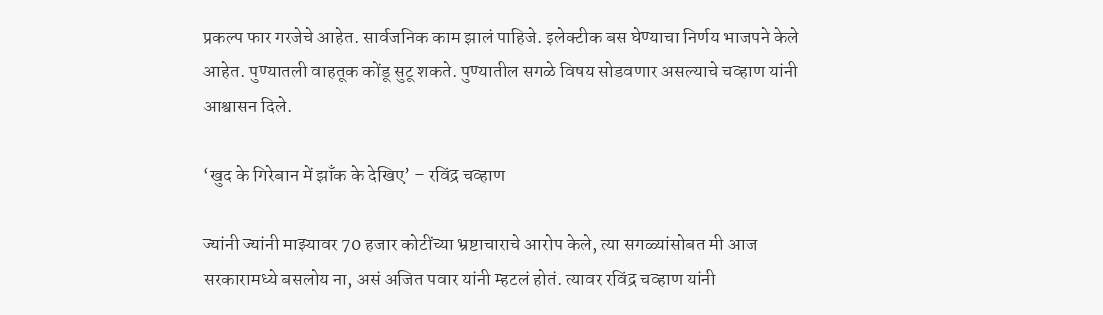प्रकल्प फार गरजेचे आहेत. सार्वजनिक काम झालं पाहिजे. इलेक्टीक बस घेण्याचा निर्णय भाजपने केले आहेत. पुण्यातली वाहतूक कोंडू सुटू शकते. पुण्यातील सगळे विषय सोडवणार असल्याचे चव्हाण यांनी आश्वासन दिले.

‘खुद के गिरेबान में झाँक के देखिए’ – रविंद्र चव्हाण

ज्यांनी ज्यांनी माझ्यावर 70 हजार कोटींच्या भ्रष्टाचाराचे आरोप केले, त्या सगळ्यांसोबत मी आज सरकारामध्ये बसलोय ना, असं अजित पवार यांनी म्हटलं होतं. त्यावर रविंद्र चव्हाण यांनी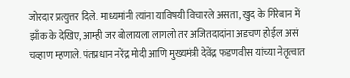जोरदार प्रत्युत्तर दिले. माध्यमांनी त्यांना याविषयी विचारले असता, खुद के गिरेबान में झाँक के देखिए, आम्ही जर बोलायला लागलो तर अजितदादांना अडचण होईल असं चव्हाण म्हणाले. पंतप्रधान नरेंद्र मोदी आणि मुख्यमंत्री देवेंद्र फडणवीस यांच्या नेतृत्वात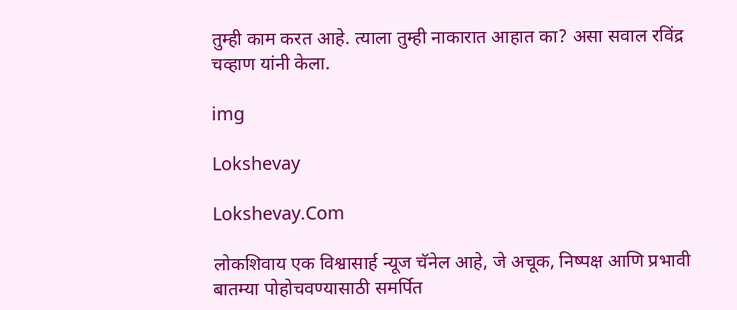तुम्ही काम करत आहे. त्याला तुम्ही नाकारात आहात का? असा सवाल रविंद्र चव्हाण यांनी केला.

img

Lokshevay

Lokshevay.Com

लोकशिवाय एक विश्वासार्ह न्यूज चॅनेल आहे, जे अचूक, निष्पक्ष आणि प्रभावी बातम्या पोहोचवण्यासाठी समर्पित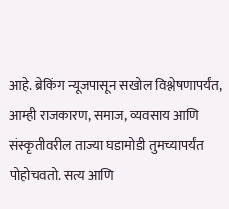आहे. ब्रेकिंग न्यूजपासून सखोल विश्लेषणापर्यंत, आम्ही राजकारण, समाज, व्यवसाय आणि संस्कृतीवरील ताज्या घडामोडी तुमच्यापर्यंत पोहोचवतो. सत्य आणि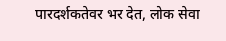पारदर्शकतेवर भर देत, लोक सेवा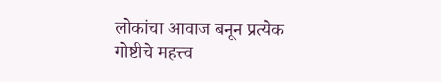लोकांचा आवाज बनून प्रत्येक गोष्टीचे महत्त्व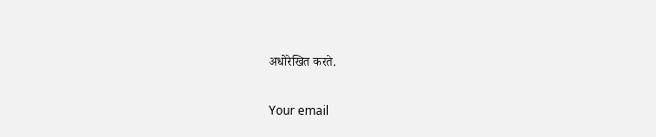अधोरेखित करते.

Your email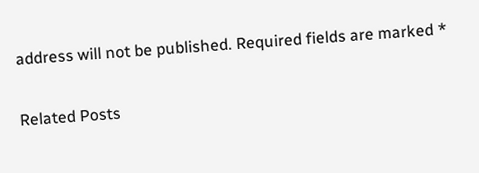address will not be published. Required fields are marked *

Related Posts